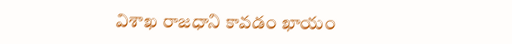విశాఖ రాజధాని కావడం ఖాయం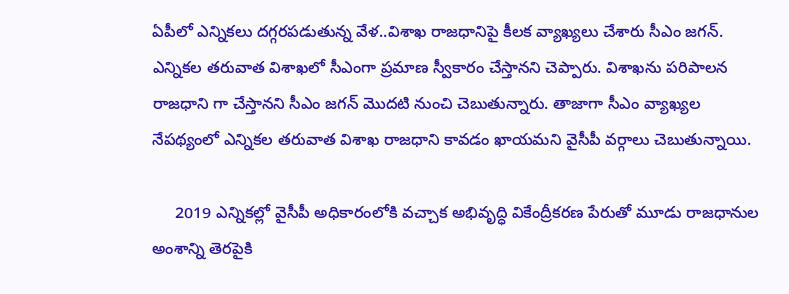ఏపీలో ఎన్నికలు దగ్గరపడుతున్న వేళ..విశాఖ రాజధానిపై కీలక వ్యాఖ్యలు చేశారు సీఎం జగన్. ఎన్నికల తరువాత విశాఖలో సీఎంగా ప్రమాణ స్వీకారం చేస్తానని చెప్పారు. విశాఖను పరిపాలన రాజధాని గా చేస్తానని సీఎం జగన్ మొదటి నుంచి చెబుతున్నారు. తాజాగా సీఎం వ్యాఖ్యల నేపథ్యంలో ఎన్నికల తరువాత విశాఖ రాజధాని కావడం ఖాయమని వైసీపీ వర్గాలు చెబుతున్నాయి.

     2019 ఎన్నికల్లో వైసీపీ అధికారంలోకి వచ్చాక అభివృద్ధి వికేంద్రీకరణ పేరుతో మూడు రాజధానుల అంశాన్ని తెరపైకి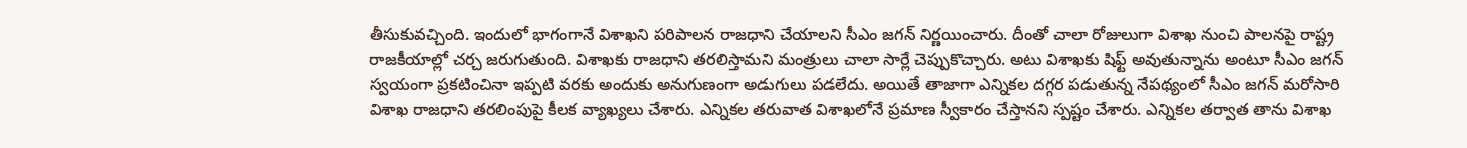తీసుకువచ్చింది. ఇందులో భాగంగానే విశాఖని పరిపాలన రాజధాని చేయాలని సీఎం జగన్ నిర్ణయించారు. దీంతో చాలా రోజులుగా విశాఖ నుంచి పాలనపై రాష్ట్ర రాజకీయాల్లో చర్చ జరుగుతుంది. విశాఖకు రాజధాని తరలిస్తామని మంత్రులు చాలా సార్లే చెప్పుకొచ్చారు. అటు విశాఖకు షిఫ్ట్ అవుతున్నాను అంటూ సీఎం జగన్ స్వయంగా ప్రకటించినా ఇప్పటి వరకు అందుకు అనుగుణంగా అడుగులు పడలేదు. అయితే తాజాగా ఎన్నికల దగ్గర పడుతున్న నేపథ్యంలో సీఎం జగన్ మరోసారి విశాఖ రాజధాని తరలింపుపై కీలక వ్యాఖ్యలు చేశారు. ఎన్నికల తరువాత విశాఖలోనే ప్రమాణ స్వీకారం చేస్తానని స్పష్టం చేశారు. ఎన్నికల తర్వాత తాను విశాఖ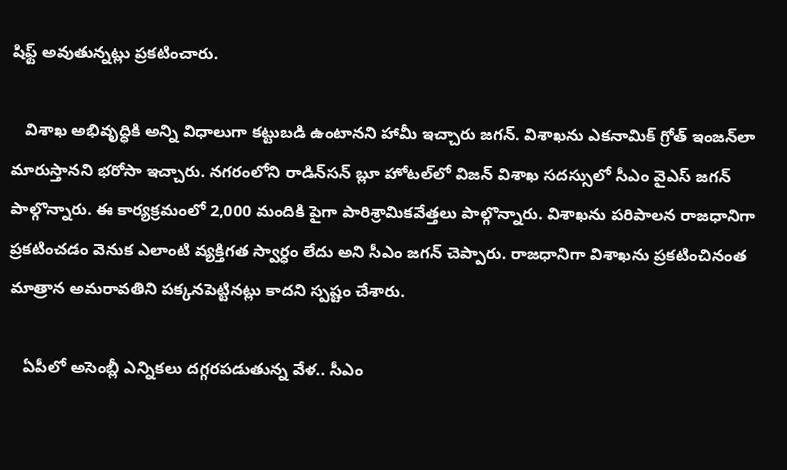షిఫ్ట్ అవుతున్నట్లు ప్రకటించారు.

   విశాఖ అభివృద్ధికి అన్ని విధాలుగా కట్టుబడి ఉంటానని హామీ ఇచ్చారు జగన్. విశాఖను ఎకనామిక్ గ్రోత్ ఇంజన్‌లా మారుస్తానని భరోసా ఇచ్చారు. నగరంలోని రాడిన్‌సన్ బ్లూ హోటల్‌లో విజన్ విశాఖ సదస్సులో సీఎం వైఎస్ జగన్ పాల్గొన్నారు. ఈ కార్యక్రమంలో 2,000 మందికి పైగా పారిశ్రామికవేత్తలు పాల్గొన్నారు. విశాఖను పరిపాలన రాజధానిగా ప్రకటించడం వెనుక ఎలాంటి వ్యక్తిగత స్వార్ధం లేదు అని సీఎం జగన్ చెప్పారు. రాజధానిగా విశాఖను ప్రకటించినంత మాత్రాన అమరావతిని పక్కనపెట్టినట్లు కాదని స్పష్టం చేశారు.

   ఏపీలో అసెంబ్లీ ఎన్నికలు దగ్గరపడుతున్న వేళ.. సీఎం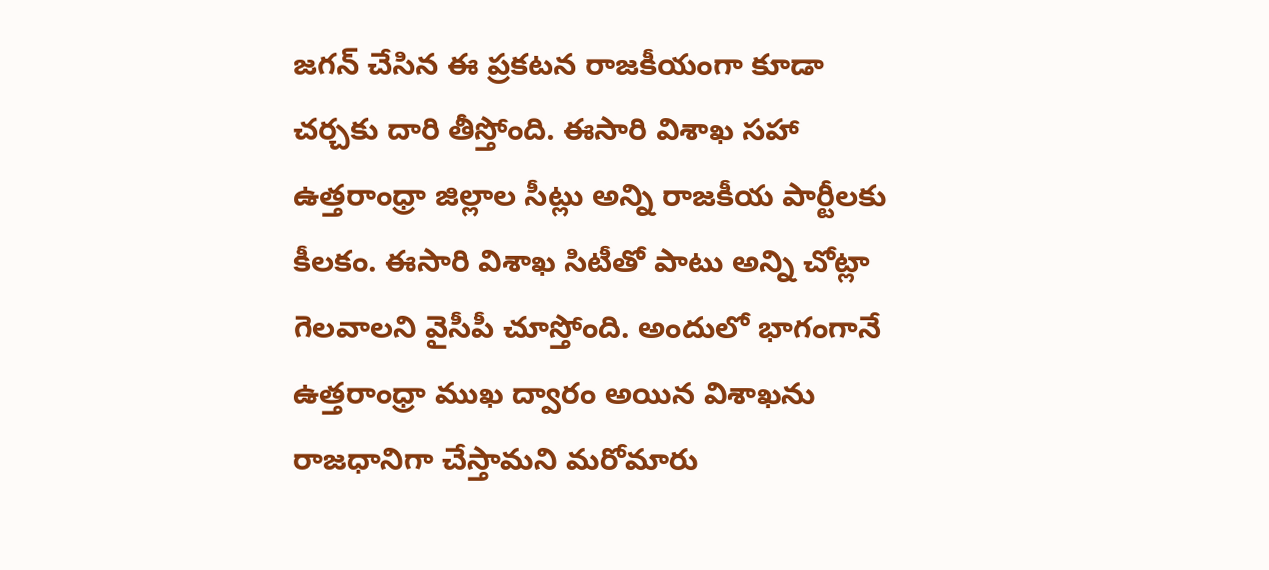జగన్ చేసిన ఈ ప్రకటన రాజకీయంగా కూడా చర్చకు దారి తీస్తోంది. ఈసారి విశాఖ సహా ఉత్తరాంధ్రా జిల్లాల సీట్లు అన్ని రాజకీయ పార్టీలకు కీలకం. ఈసారి విశాఖ సిటీతో పాటు అన్ని చోట్లా గెలవాలని వైసీపీ చూస్తోంది. అందులో భాగంగానే ఉత్తరాంధ్రా ముఖ ద్వారం అయిన విశాఖను రాజధానిగా చేస్తామని మరోమారు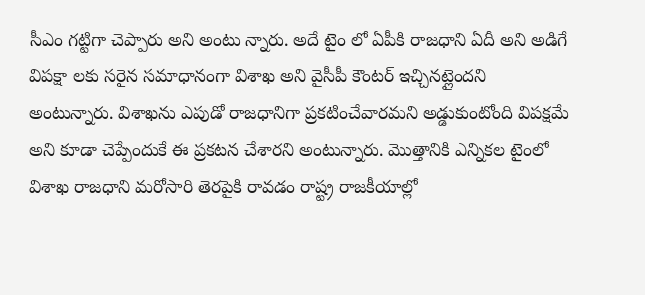సీఎం గట్టిగా చెప్పారు అని అంటు న్నారు. అదే టైం లో ఏపీకి రాజధాని ఏదీ అని అడిగే విపక్షా లకు సరైన సమాధానంగా విశాఖ అని వైసీపీ కౌంటర్ ఇచ్చినట్లైందని అంటున్నారు. విశాఖను ఎపుడో రాజధానిగా ప్రకటించేవారమని అడ్డుకుంటోంది విపక్షమే అని కూడా చెప్పేందుకే ఈ ప్రకటన చేశారని అంటున్నారు. మొత్తానికి ఎన్నికల టైంలో విశాఖ రాజధాని మరోసారి తెరపైకి రావడం రాష్ట్ర రాజకీయాల్లో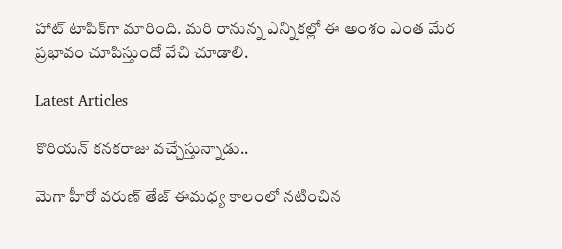హాట్ టాపిక్‌గా మారింది. మరి రానున్న ఎన్నికల్లో ఈ అంశం ఎంత మేర ప్రభావం చూపిస్తుందో వేచి చూడాలి.

Latest Articles

కొరియన్ కనకరాజు వచ్చేస్తున్నాడు..

మెగా హీరో వరుణ్ తేజ్ ఈమధ్య కాలంలో నటించిన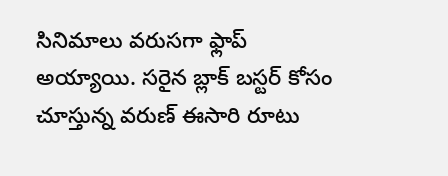సినిమాలు వరుసగా ఫ్లాప్ అయ్యాయి. సరైన బ్లాక్ బస్టర్ కోసం చూస్తున్న వరుణ్ ఈసారి రూటు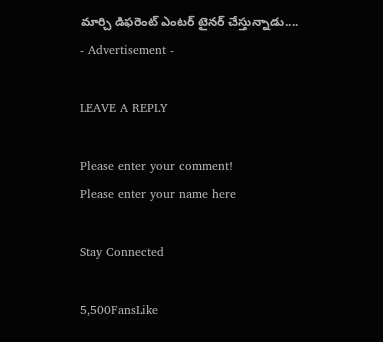మార్చి డిఫరెంట్ ఎంటర్ టైనర్ చేస్తున్నాడు....
- Advertisement -

LEAVE A REPLY

Please enter your comment!
Please enter your name here

Stay Connected

5,500FansLike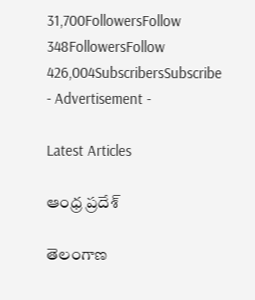31,700FollowersFollow
348FollowersFollow
426,004SubscribersSubscribe
- Advertisement -

Latest Articles

ఆంధ్ర ప్రదేశ్

తెలంగాణ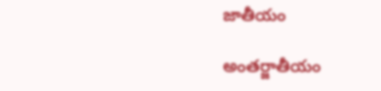జాతీయం

అంతర్జాతీయం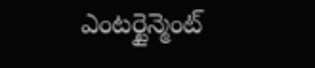ఎంటర్టైన్మెంట్